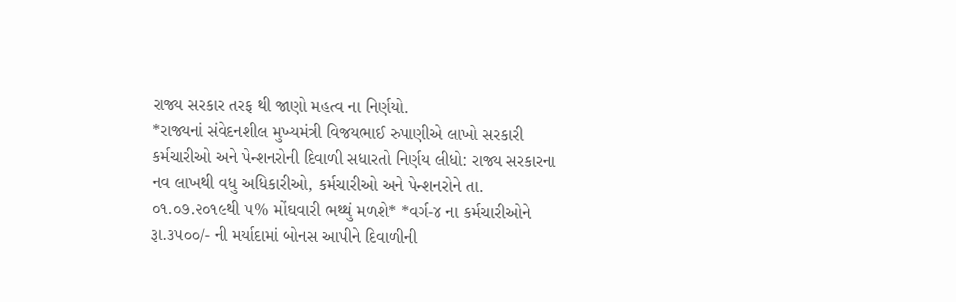રાજ્ય સરકાર તરફ થી જાણો મહત્વ ના નિર્ણયો.
*રાજ્યનાં સંવેદનશીલ મુખ્યમંત્રી વિજયભાઈ રુપાણીએ લાખો સરકારી કર્મચારીઓ અને પેન્શનરોની દિવાળી સધારતો નિર્ણય લીધો: રાજ્ય સરકારના નવ લાખથી વધુ અધિકારીઓ, કર્મચારીઓ અને પેન્શનરોને તા. ૦૧.૦૭.૨૦૧૯થી ૫% મોંઘવારી ભથ્થું મળશે* *વર્ગ-૪ ના કર્મચારીઓને રૂા.૩૫૦૦/- ની મર્યાદામાં બોનસ આપીને દિવાળીની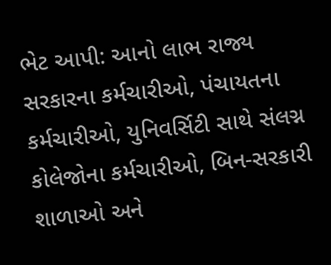ભેટ આપી: આનો લાભ રાજ્ય સરકારના કર્મચારીઓ, પંચાયતના કર્મચારીઓ, યુનિવર્સિટી સાથે સંલગ્ન કોલેજોના કર્મચારીઓ, બિન-સરકારી શાળાઓ અને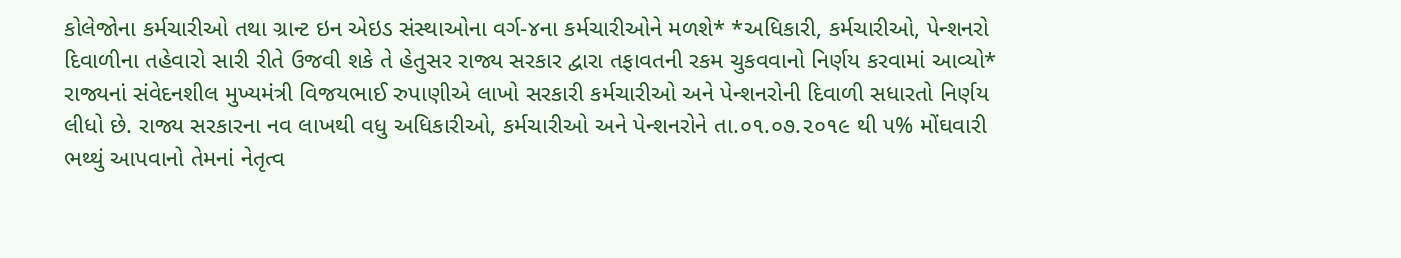કોલેજોના કર્મચારીઓ તથા ગ્રાન્ટ ઇન એઇડ સંસ્થાઓના વર્ગ-૪ના કર્મચારીઓને મળશે* *અધિકારી, કર્મચારીઓ, પેન્શનરો દિવાળીના તહેવારો સારી રીતે ઉજવી શકે તે હેતુસર રાજ્ય સરકાર દ્વારા તફાવતની રકમ ચુકવવાનો નિર્ણય કરવામાં આવ્યો* રાજ્યનાં સંવેદનશીલ મુખ્યમંત્રી વિજયભાઈ રુપાણીએ લાખો સરકારી કર્મચારીઓ અને પેન્શનરોની દિવાળી સધારતો નિર્ણય લીધો છે. રાજ્ય સરકારના નવ લાખથી વધુ અધિકારીઓ, કર્મચારીઓ અને પેન્શનરોને તા.૦૧.૦૭.૨૦૧૯ થી ૫% મોંઘવારી ભથ્થું આપવાનો તેમનાં નેતૃત્વ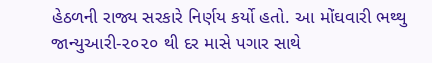હેઠળની રાજ્ય સરકારે નિર્ણય કર્યો હતો. આ મોંઘવારી ભથ્થુ જાન્યુઆરી-૨૦૨૦ થી દર માસે પગાર સાથે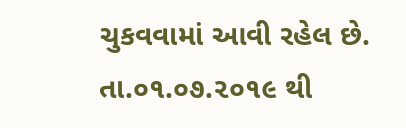ચુકવવામાં આવી રહેલ છે. તા.૦૧.૦૭.૨૦૧૯ થી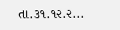તા.૩૧.૧૨.૨...